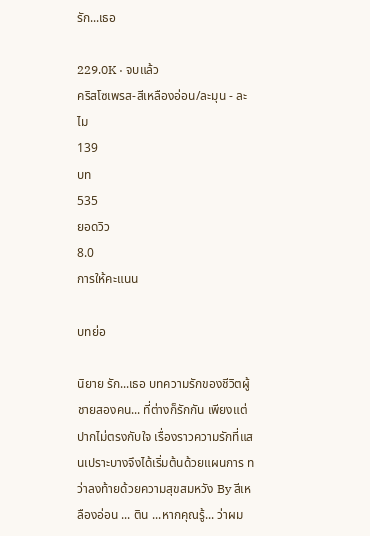รัก...เธอ

229.0K · จบแล้ว
คริสโซเพรส-สีเหลืองอ่อน/ละมุน - ละไม
139
บท
535
ยอดวิว
8.0
การให้คะแนน

บทย่อ

นิยาย รัก...เธอ บทความรักของชีวิตผู้ชายสองคน... ที่ต่างก็รักกัน เพียงแต่ปากไม่ตรงกับใจ เรื่องราวความรักที่แสนเปราะบางจึงได้เริ่มต้นด้วยแผนการ ทว่าลงท้ายด้วยความสุขสมหวัง By สีเหลืองอ่อน ... ติน ...หากคุณรู้... ว่าผม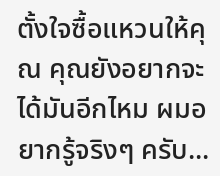ตั้งใจซื้อแหวนให้คุณ คุณยังอยากจะได้มันอีกไหม ผมอยากรู้จริงๆ ครับ...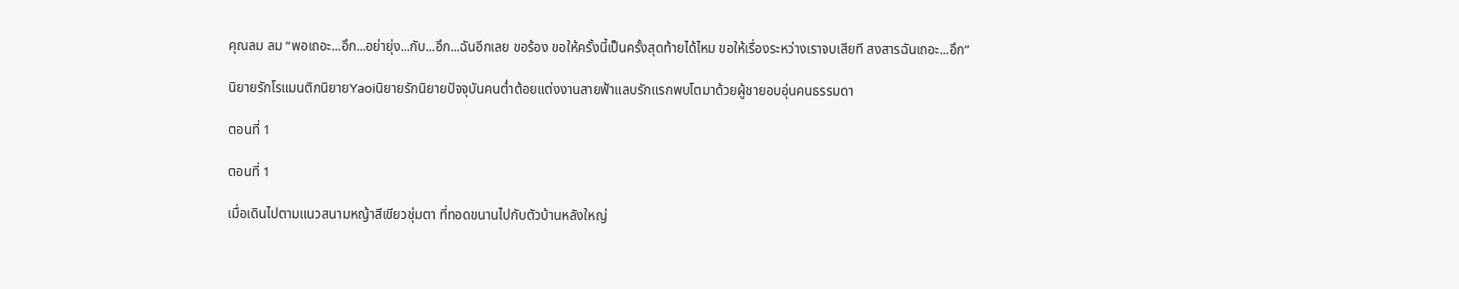คุณลม ลม “พอเถอะ...อึก...อย่ายุ่ง...กับ...อึก...ฉันอีกเลย ขอร้อง ขอให้ครั้งนี้เป็นครั้งสุดท้ายได้ไหม ขอให้เรื่องระหว่างเราจบเสียที สงสารฉันเถอะ...อึก”

นิยายรักโรแมนติกนิยายYaoiนิยายรักนิยายปัจจุบันคนต่ำต้อยแต่งงานสายฟ้าแลบรักแรกพบโตมาด้วยผู้ชายอบอุ่นคนธรรมดา

ตอนที่ 1

ตอนที่ 1

เมื่อเดินไปตามแนวสนามหญ้าสีเขียวชุ่มตา ที่ทอดขนานไปกับตัวบ้านหลังใหญ่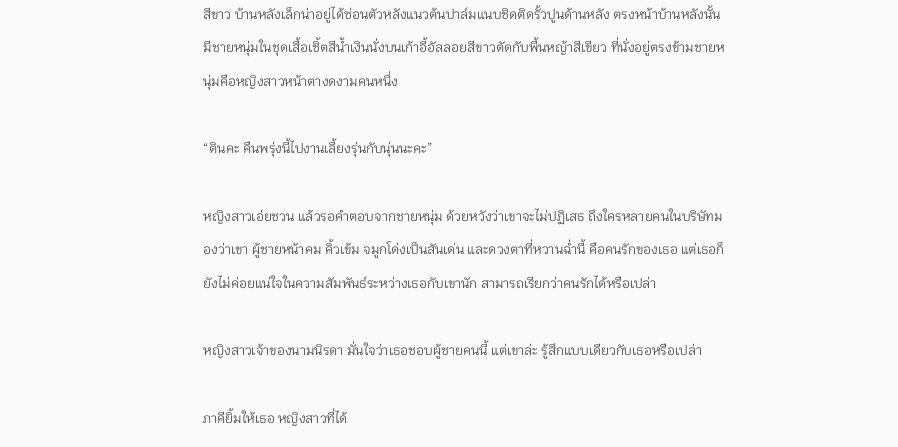สีขาว บ้านหลังเล็กน่าอยู่ได้ซ่อนตัวหลังแนวต้นปาล์มแนบชิดติดรั้วปูนด้านหลัง ตรงหน้าบ้านหลังนั้น มีชายหนุ่มในชุดเสื้อเชิ้ตสีน้ำเงินนั่งบนเก้าอี้อัลลอยสีขาวตัดกับพื้นหญ้าสีเขียว ที่นั่งอยู่ตรงข้ามชายหนุ่มคือหญิงสาวหน้าตางดงามคนหนึ่ง

“ตินคะ คืนพรุ่งนี้ไปงานเลี้ยงรุ่นกับนุ่นนะคะ”

หญิงสาวเอ่ยชวน แล้วรอคำตอบจากชายหนุ่ม ด้วยหวังว่าเขาจะไม่ปฏิเสธ ถึงใครหลายคนในบริษัทมองว่าเขา ผู้ชายหน้าคม คิ้วเข้ม จมูกโด่งเป็นสันเด่น และดวงตาที่หวานฉ่ำนี้ คือคนรักของเธอ แต่เธอก็ยังไม่ค่อยแน่ใจในความสัมพันธ์ระหว่างเธอกับเขานัก สามารถเรียกว่าคนรักได้หรือเปล่า

หญิงสาวเจ้าของนามนิรดา มั่นใจว่าเธอชอบผู้ชายคนนี้ แต่เขาล่ะ รู้สึกแบบเดียวกับเธอหรือเปล่า

ภาคียิ้มให้เธอ หญิงสาวที่ได้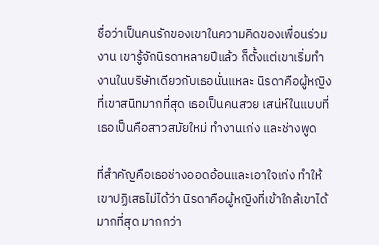ชื่อว่าเป็นคนรักของเขาในความคิดของเพื่อนร่วมงาน เขารู้จักนิรดาหลายปีแล้ว ก็ตั้งแต่เขาเริ่มทำงานในบริษัทเดียวกับเธอนั่นแหละ นิรดาคือผู้หญิงที่เขาสนิทมากที่สุด เธอเป็นคนสวย เสน่ห์ในแบบที่เธอเป็นคือสาวสมัยใหม่ ทำงานเก่ง และช่างพูด

ที่สำคัญคือเธอช่างออดอ้อนและเอาใจเก่ง ทำให้เขาปฏิเสธไม่ได้ว่า นิรดาคือผู้หญิงที่เข้าใกล้เขาได้มากที่สุด มากกว่า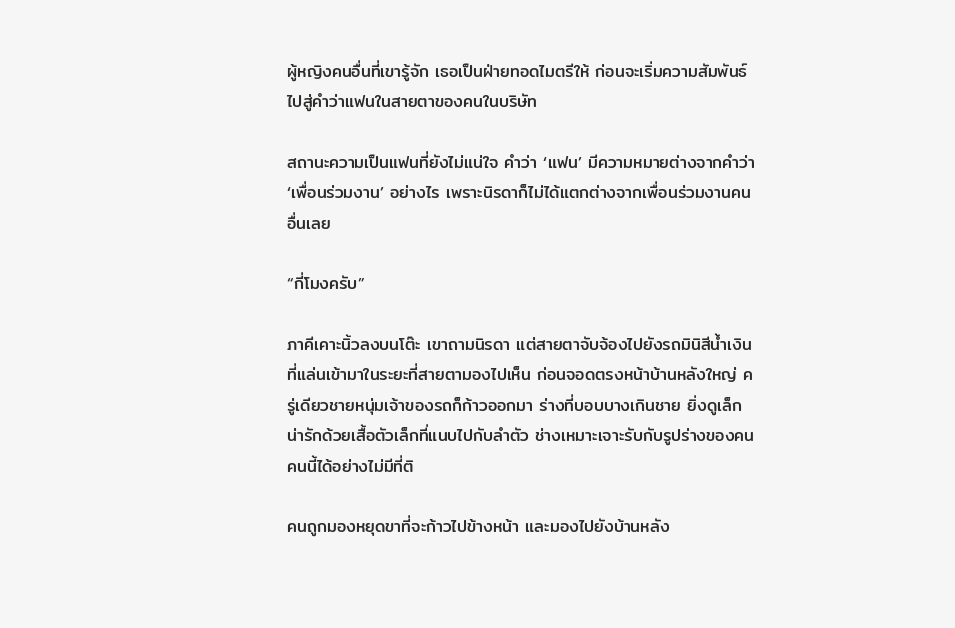ผู้หญิงคนอื่นที่เขารู้จัก เธอเป็นฝ่ายทอดไมตรีให้ ก่อนจะเริ่มความสัมพันธ์ไปสู่คำว่าแฟนในสายตาของคนในบริษัท

สถานะความเป็นแฟนที่ยังไม่แน่ใจ คำว่า ‘แฟน’ มีความหมายต่างจากคำว่า ‘เพื่อนร่วมงาน’ อย่างไร เพราะนิรดาก็ไม่ได้แตกต่างจากเพื่อนร่วมงานคนอื่นเลย

“กี่โมงครับ”

ภาคีเคาะนิ้วลงบนโต๊ะ เขาถามนิรดา แต่สายตาจับจ้องไปยังรถมินิสีน้ำเงินที่แล่นเข้ามาในระยะที่สายตามองไปเห็น ก่อนจอดตรงหน้าบ้านหลังใหญ่ ครู่เดียวชายหนุ่มเจ้าของรถก็ก้าวออกมา ร่างที่บอบบางเกินชาย ยิ่งดูเล็กน่ารักด้วยเสื้อตัวเล็กที่แนบไปกับลำตัว ช่างเหมาะเจาะรับกับรูปร่างของคนคนนี้ได้อย่างไม่มีที่ติ

คนถูกมองหยุดขาที่จะก้าวไปข้างหน้า และมองไปยังบ้านหลัง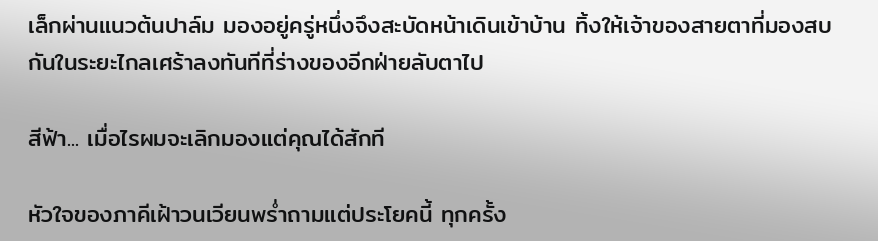เล็กผ่านแนวต้นปาล์ม มองอยู่ครู่หนึ่งจึงสะบัดหน้าเดินเข้าบ้าน ทิ้งให้เจ้าของสายตาที่มองสบกันในระยะไกลเศร้าลงทันทีที่ร่างของอีกฝ่ายลับตาไป

สีฟ้า... เมื่อไรผมจะเลิกมองแต่คุณได้สักที

หัวใจของภาคีเฝ้าวนเวียนพร่ำถามแต่ประโยคนี้ ทุกครั้ง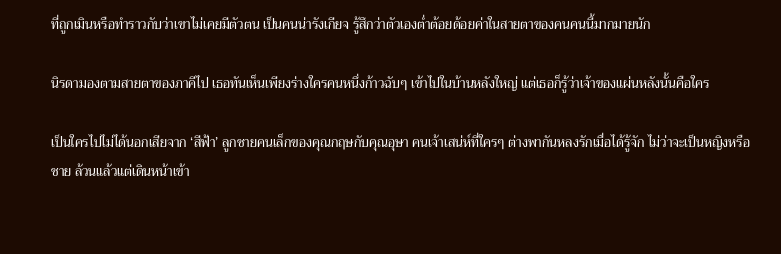ที่ถูกเมินหรือทำราวกับว่าเขาไม่เคยมีตัวตน เป็นคนน่ารังเกียจ รู้สึกว่าตัวเองต่ำต้อยด้อยค่าในสายตาของคนคนนี้มากมายนัก

นิรดามองตามสายตาของภาคีไป เธอทันเห็นเพียงร่างใครคนหนึ่งก้าวฉับๆ เข้าไปในบ้านหลังใหญ่ แต่เธอก็รู้ว่าเจ้าของแผ่นหลังนั้นคือใคร

เป็นใครไปไม่ได้นอกเสียจาก ‘สีฟ้า’ ลูกชายคนเล็กของคุณกฤษกับคุณอุษา คนเจ้าเสน่ห์ที่ใครๆ ต่างพากันหลงรักเมื่อได้รู้จัก ไม่ว่าจะเป็นหญิงหรือชาย ล้วนแล้วแต่เดินหน้าเข้า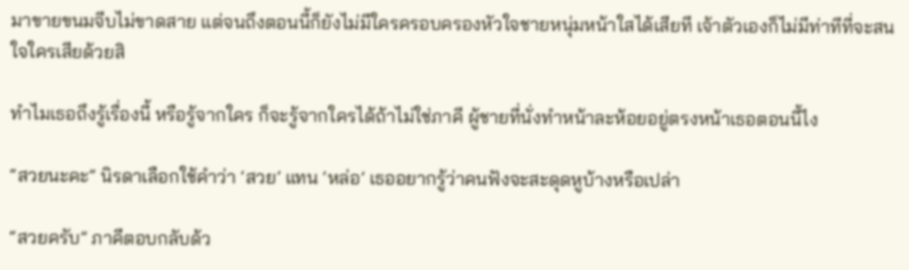มาขายขนมจีบไม่ขาดสาย แต่จนถึงตอนนี้ก็ยังไม่มีใครครอบครองหัวใจชายหนุ่มหน้าใสได้เสียที เจ้าตัวเองก็ไม่มีท่าทีที่จะสนใจใครเสียด้วยสิ

ทำไมเธอถึงรู้เรื่องนี้ หรือรู้จากใคร ก็จะรู้จากใครได้ถ้าไม่ใช่ภาคี ผู้ชายที่นั่งทำหน้าละห้อยอยู่ตรงหน้าเธอตอนนี้ไง

“สวยนะคะ” นิรดาเลือกใช้คำว่า ‘สวย’ แทน ‘หล่อ’ เธออยากรู้ว่าคนฟังจะสะดุดหูบ้างหรือเปล่า

“สวยครับ” ภาคีตอบกลับด้ว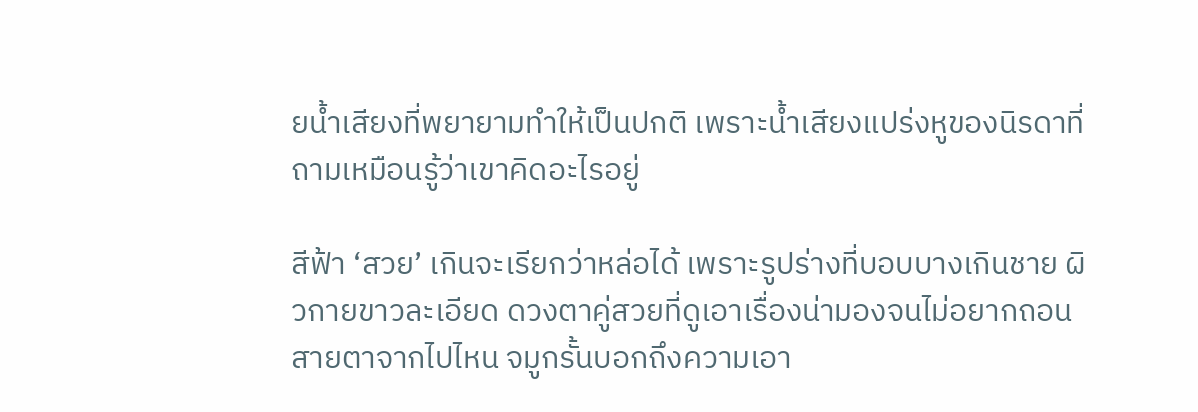ยน้ำเสียงที่พยายามทำให้เป็นปกติ เพราะน้ำเสียงแปร่งหูของนิรดาที่ถามเหมือนรู้ว่าเขาคิดอะไรอยู่

สีฟ้า ‘สวย’ เกินจะเรียกว่าหล่อได้ เพราะรูปร่างที่บอบบางเกินชาย ผิวกายขาวละเอียด ดวงตาคู่สวยที่ดูเอาเรื่องน่ามองจนไม่อยากถอนสายตาจากไปไหน จมูกรั้นบอกถึงความเอา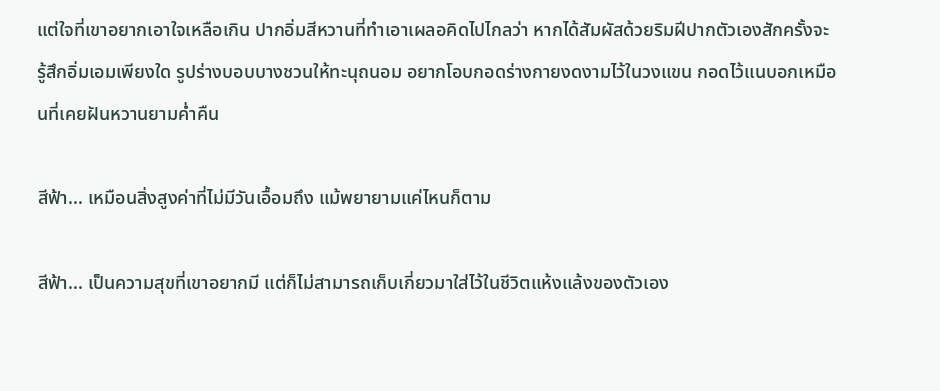แต่ใจที่เขาอยากเอาใจเหลือเกิน ปากอิ่มสีหวานที่ทำเอาเผลอคิดไปไกลว่า หากได้สัมผัสด้วยริมฝีปากตัวเองสักครั้งจะรู้สึกอิ่มเอมเพียงใด รูปร่างบอบบางชวนให้ทะนุถนอม อยากโอบกอดร่างกายงดงามไว้ในวงแขน กอดไว้แนบอกเหมือนที่เคยฝันหวานยามค่ำคืน

สีฟ้า... เหมือนสิ่งสูงค่าที่ไม่มีวันเอื้อมถึง แม้พยายามแค่ไหนก็ตาม

สีฟ้า... เป็นความสุขที่เขาอยากมี แต่ก็ไม่สามารถเก็บเกี่ยวมาใส่ไว้ในชีวิตแห้งแล้งของตัวเอง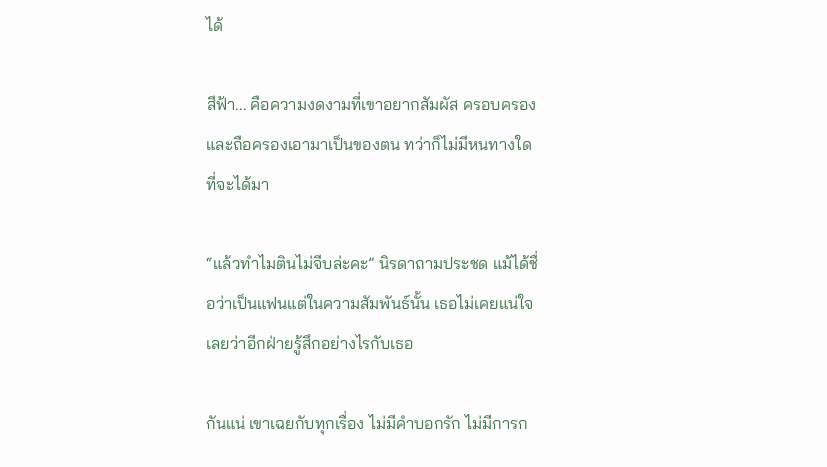ได้

สีฟ้า... คือความงดงามที่เขาอยากสัมผัส ครอบครอง และถือครองเอามาเป็นของตน ทว่าก็ไม่มีหนทางใดที่จะได้มา

“แล้วทำไมตินไม่จีบล่ะคะ” นิรดาถามประชด แม้ได้ชื่อว่าเป็นแฟนแต่ในความสัมพันธ์นั้น เธอไม่เคยแน่ใจเลยว่าอีกฝ่ายรู้สึกอย่างไรกับเธอ

กันแน่ เขาเฉยกับทุกเรื่อง ไม่มีคำบอกรัก ไม่มีการก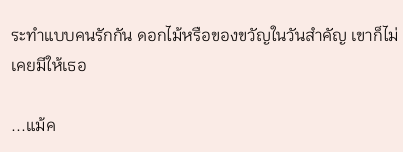ระทำแบบคนรักกัน ดอกไม้หรือของขวัญในวันสำคัญ เขาก็ไม่เคยมีให้เธอ

...แม้ค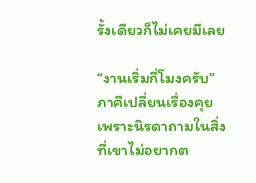รั้งเดียวก็ไม่เคยมีเลย

“งานเริ่มกี่โมงครับ” ภาคีเปลี่ยนเรื่องคุย เพราะนิรดาถามในสิ่งที่เขาไม่อยากต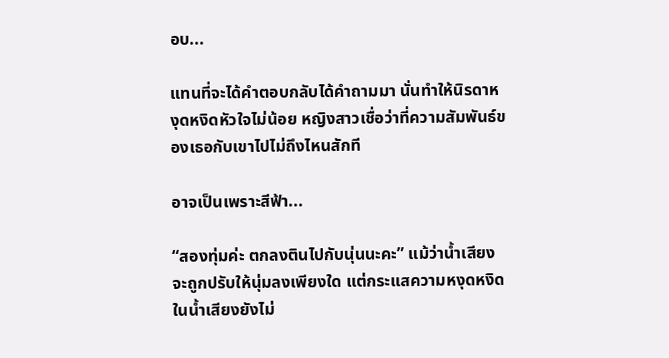อบ...

แทนที่จะได้คำตอบกลับได้คำถามมา นั่นทำให้นิรดาหงุดหงิดหัวใจไม่น้อย หญิงสาวเชื่อว่าที่ความสัมพันธ์ของเธอกับเขาไปไม่ถึงไหนสักที

อาจเป็นเพราะสีฟ้า...

“สองทุ่มค่ะ ตกลงตินไปกับนุ่นนะคะ” แม้ว่าน้ำเสียงจะถูกปรับให้นุ่มลงเพียงใด แต่กระแสความหงุดหงิดในน้ำเสียงยังไม่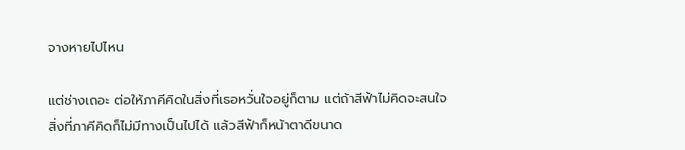จางหายไปไหน

แต่ช่างเถอะ ต่อให้ภาคีคิดในสิ่งที่เธอหวั่นใจอยู่ก็ตาม แต่ถ้าสีฟ้าไม่คิดจะสนใจ สิ่งที่ภาคีคิดก็ไม่มีทางเป็นไปได้ แล้วสีฟ้าก็หน้าตาดีขนาด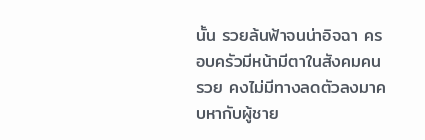นั้น รวยล้นฟ้าจนน่าอิจฉา ครอบครัวมีหน้ามีตาในสังคมคนรวย คงไม่มีทางลดตัวลงมาคบหากับผู้ชาย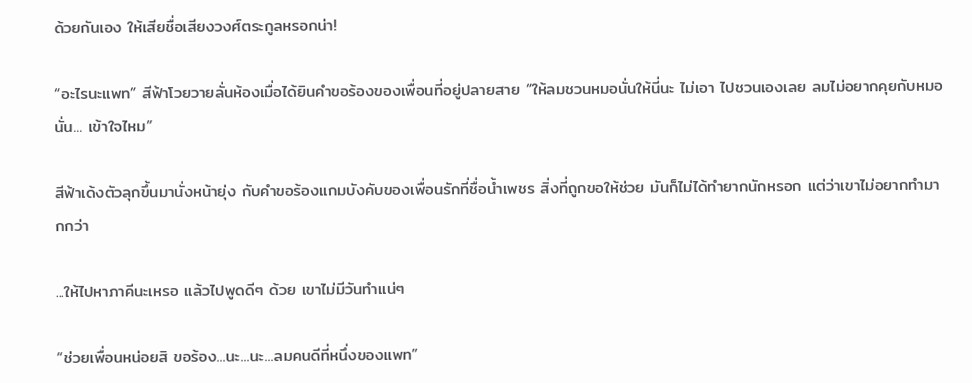ด้วยกันเอง ให้เสียชื่อเสียงวงศ์ตระกูลหรอกน่า!

“อะไรนะแพท” สีฟ้าโวยวายลั่นห้องเมื่อได้ยินคำขอร้องของเพื่อนที่อยู่ปลายสาย “ให้ลมชวนหมอนั่นให้นี่นะ ไม่เอา ไปชวนเองเลย ลมไม่อยากคุยกับหมอนั่น... เข้าใจไหม”

สีฟ้าเด้งตัวลุกขึ้นมานั่งหน้ายุ่ง กับคำขอร้องแกมบังคับของเพื่อนรักที่ชื่อน้ำเพชร สิ่งที่ถูกขอให้ช่วย มันก็ไม่ได้ทำยากนักหรอก แต่ว่าเขาไม่อยากทำมากกว่า

...ให้ไปหาภาคีนะเหรอ แล้วไปพูดดีๆ ด้วย เขาไม่มีวันทำแน่ๆ

“ช่วยเพื่อนหน่อยสิ ขอร้อง...นะ...นะ...ลมคนดีที่หนึ่งของแพท”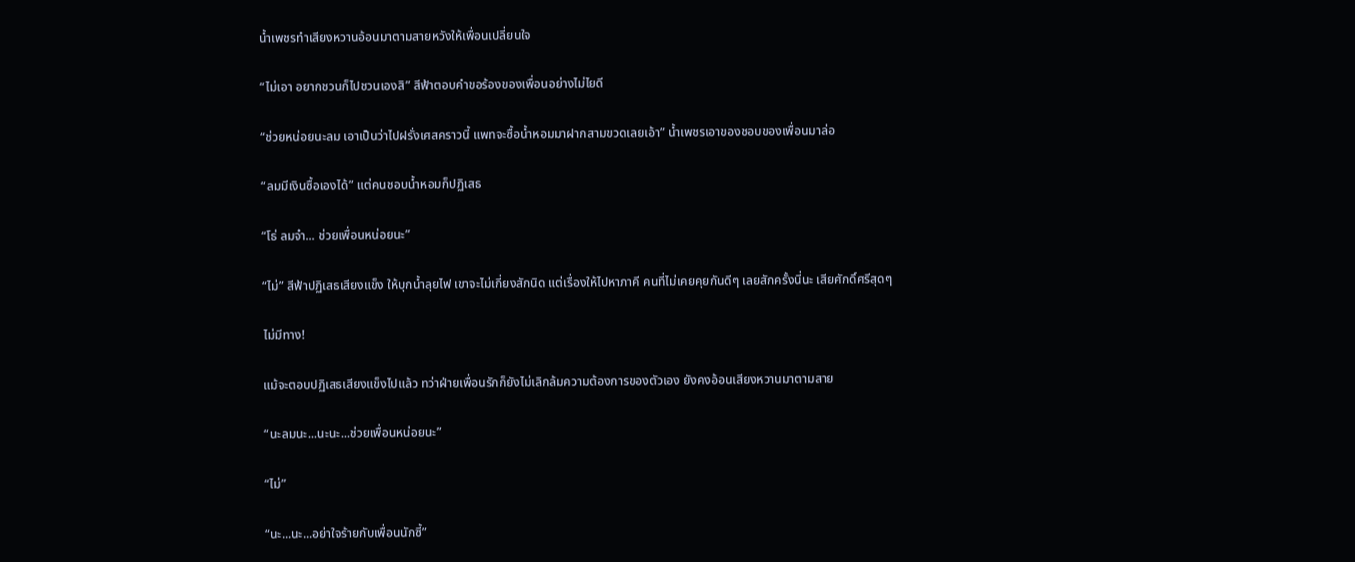น้ำเพชรทำเสียงหวานอ้อนมาตามสายหวังให้เพื่อนเปลี่ยนใจ

“ไม่เอา อยากชวนก็ไปชวนเองสิ” สีฟ้าตอบคำขอร้องของเพื่อนอย่างไม่ไยดี

“ช่วยหน่อยนะลม เอาเป็นว่าไปฝรั่งเศสคราวนี้ แพทจะซื้อน้ำหอมมาฝากสามขวดเลยเอ้า” น้ำเพชรเอาของชอบของเพื่อนมาล่อ

“ลมมีเงินซื้อเองได้” แต่คนชอบน้ำหอมก็ปฏิเสธ

“โธ่ ลมจ๋า... ช่วยเพื่อนหน่อยนะ”

“ไม่” สีฟ้าปฏิเสธเสียงแข็ง ให้บุกน้ำลุยไฟ เขาจะไม่เกี่ยงสักนิด แต่เรื่องให้ไปหาภาคี คนที่ไม่เคยคุยกันดีๆ เลยสักครั้งนี่นะ เสียศักดิ์ศรีสุดๆ

ไม่มีทาง!

แม้จะตอบปฏิเสธเสียงแข็งไปแล้ว ทว่าฝ่ายเพื่อนรักก็ยังไม่เลิกล้มความต้องการของตัวเอง ยังคงอ้อนเสียงหวานมาตามสาย

“นะลมนะ...นะนะ...ช่วยเพื่อนหน่อยนะ”

“ไม่”

“นะ...นะ...อย่าใจร้ายกับเพื่อนนักซี้”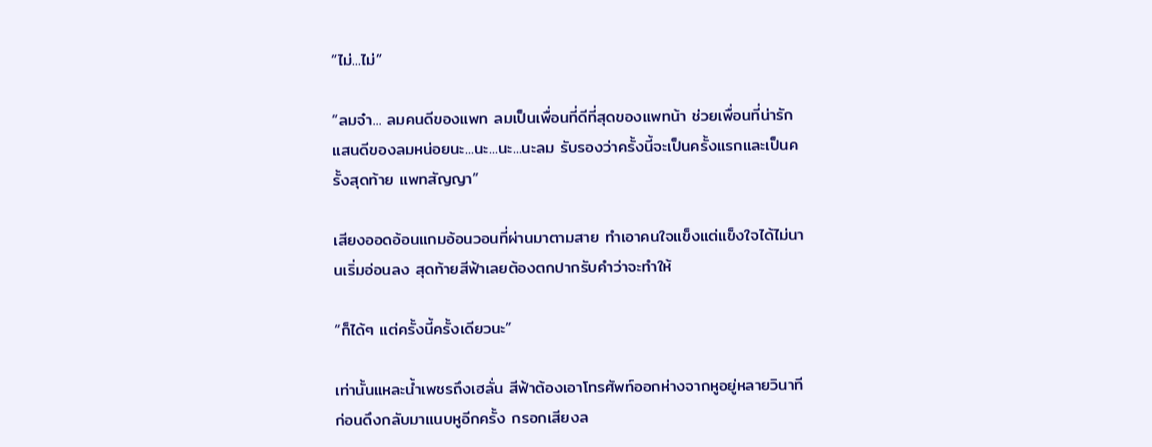“ไม่...ไม่”

“ลมจ๋า... ลมคนดีของแพท ลมเป็นเพื่อนที่ดีที่สุดของแพทน้า ช่วยเพื่อนที่น่ารักแสนดีของลมหน่อยนะ...นะ...นะ...นะลม รับรองว่าครั้งนี้จะเป็นครั้งแรกและเป็นครั้งสุดท้าย แพทสัญญา”

เสียงออดอ้อนแกมอ้อนวอนที่ผ่านมาตามสาย ทำเอาคนใจแข็งแต่แข็งใจได้ไม่นานเริ่มอ่อนลง สุดท้ายสีฟ้าเลยต้องตกปากรับคำว่าจะทำให้

“ก็ได้ๆ แต่ครั้งนี้ครั้งเดียวนะ”

เท่านั้นแหละน้ำเพชรถึงเฮลั่น สีฟ้าต้องเอาโทรศัพท์ออกห่างจากหูอยู่หลายวินาที ก่อนดึงกลับมาแนบหูอีกครั้ง กรอกเสียงล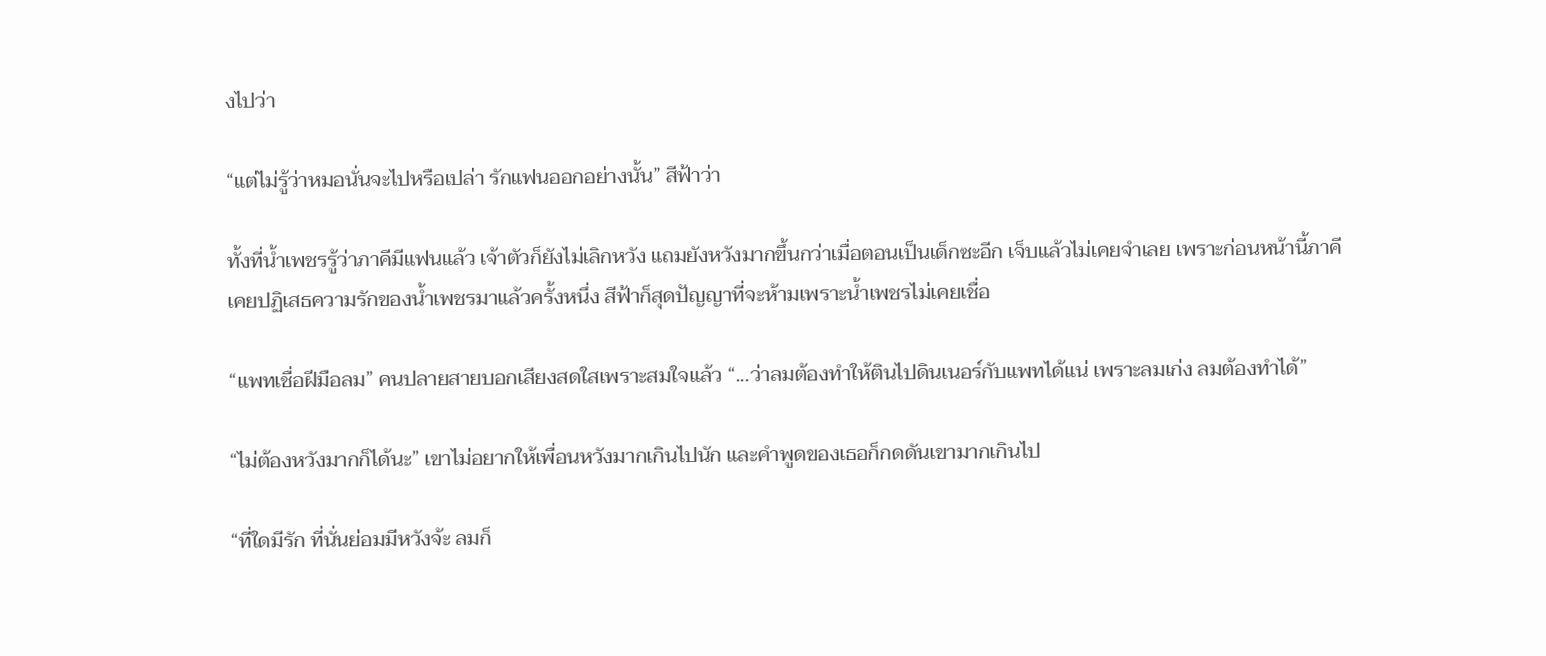งไปว่า

“แต่ไม่รู้ว่าหมอนั่นจะไปหรือเปล่า รักแฟนออกอย่างนั้น” สีฟ้าว่า

ทั้งที่น้ำเพชรรู้ว่าภาคีมีแฟนแล้ว เจ้าตัวก็ยังไม่เลิกหวัง แถมยังหวังมากขึ้นกว่าเมื่อตอนเป็นเด็กซะอีก เจ็บแล้วไม่เคยจำเลย เพราะก่อนหน้านี้ภาคีเคยปฏิเสธความรักของน้ำเพชรมาแล้วครั้งหนึ่ง สีฟ้าก็สุดปัญญาที่จะห้ามเพราะน้ำเพชรไม่เคยเชื่อ

“แพทเชื่อฝีมือลม” คนปลายสายบอกเสียงสดใสเพราะสมใจแล้ว “...ว่าลมต้องทำให้ตินไปดินเนอร์กับแพทได้แน่ เพราะลมเก่ง ลมต้องทำได้”

“ไม่ต้องหวังมากก็ได้นะ” เขาไม่อยากให้เพื่อนหวังมากเกินไปนัก และคำพูดของเธอก็กดดันเขามากเกินไป

“ที่ใดมีรัก ที่นั่นย่อมมีหวังจ้ะ ลมก็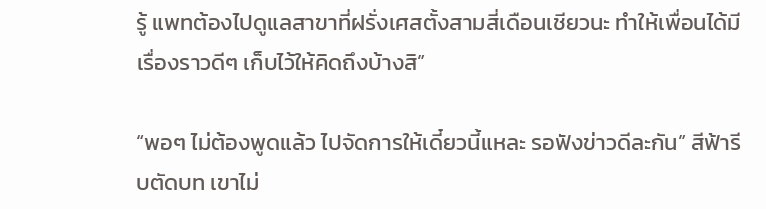รู้ แพทต้องไปดูแลสาขาที่ฝรั่งเศสตั้งสามสี่เดือนเชียวนะ ทำให้เพื่อนได้มีเรื่องราวดีๆ เก็บไว้ให้คิดถึงบ้างสิ”

“พอๆ ไม่ต้องพูดแล้ว ไปจัดการให้เดี๋ยวนี้แหละ รอฟังข่าวดีละกัน” สีฟ้ารีบตัดบท เขาไม่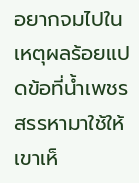อยากจมไปในเหตุผลร้อยแปดข้อที่น้ำเพชรสรรหามาใช้ให้เขาเห็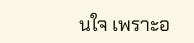นใจ เพราะอ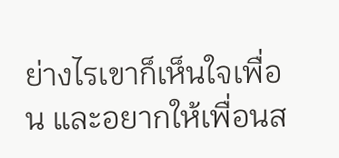ย่างไรเขาก็เห็นใจเพื่อน และอยากให้เพื่อนส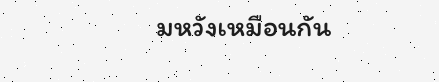มหวังเหมือนกัน